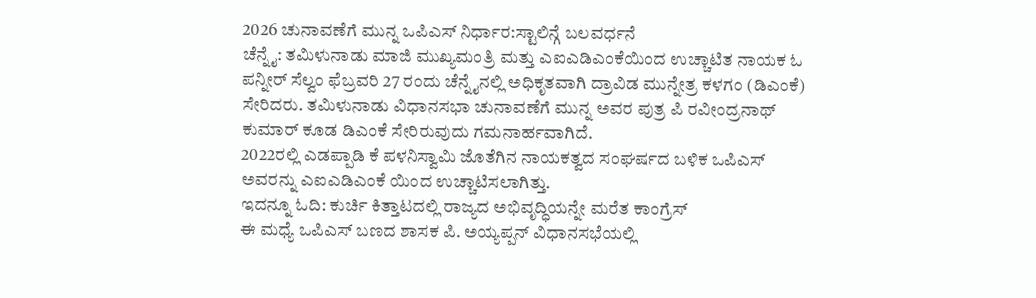2026 ಚುನಾವಣೆಗೆ ಮುನ್ನ ಒಪಿಎಸ್ ನಿರ್ಧಾರ:ಸ್ಟಾಲಿನ್ಗೆ ಬಲವರ್ಧನೆ
ಚೆನ್ನೈ: ತಮಿಳುನಾಡು ಮಾಜಿ ಮುಖ್ಯಮಂತ್ರಿ ಮತ್ತು ಎಐಎಡಿಎಂಕೆಯಿಂದ ಉಚ್ಚಾಟಿತ ನಾಯಕ ಓ ಪನ್ನೀರ್ ಸೆಲ್ವಂ ಫೆಬ್ರವರಿ 27 ರಂದು ಚೆನ್ನೈನಲ್ಲಿ ಅಧಿಕೃತವಾಗಿ ದ್ರಾವಿಡ ಮುನ್ನೇತ್ರ ಕಳಗಂ (ಡಿಎಂಕೆ) ಸೇರಿದರು. ತಮಿಳುನಾಡು ವಿಧಾನಸಭಾ ಚುನಾವಣೆಗೆ ಮುನ್ನ ಅವರ ಪುತ್ರ ಪಿ ರವೀಂದ್ರನಾಥ್ ಕುಮಾರ್ ಕೂಡ ಡಿಎಂಕೆ ಸೇರಿರುವುದು ಗಮನಾರ್ಹವಾಗಿದೆ.
2022ರಲ್ಲಿ ಎಡಪ್ಪಾಡಿ ಕೆ ಪಳನಿಸ್ವಾಮಿ ಜೊತೆಗಿನ ನಾಯಕತ್ವದ ಸಂಘರ್ಷದ ಬಳಿಕ ಒಪಿಎಸ್ ಅವರನ್ನು ಎಐಎಡಿಎಂಕೆ ಯಿಂದ ಉಚ್ಚಾಟಿಸಲಾಗಿತ್ತು.
ಇದನ್ನೂ ಓದಿ: ಕುರ್ಚಿ ಕಿತ್ತಾಟದಲ್ಲಿ ರಾಜ್ಯದ ಅಭಿವೃದ್ಧಿಯನ್ನೇ ಮರೆತ ಕಾಂಗ್ರೆಸ್
ಈ ಮಧ್ಯೆ ಒಪಿಎಸ್ ಬಣದ ಶಾಸಕ ಪಿ. ಅಯ್ಯಪ್ಪನ್ ವಿಧಾನಸಭೆಯಲ್ಲಿ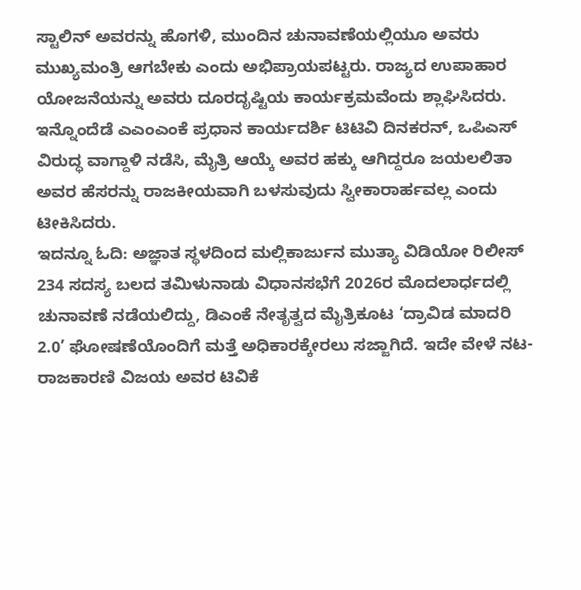ಸ್ಟಾಲಿನ್ ಅವರನ್ನು ಹೊಗಳಿ, ಮುಂದಿನ ಚುನಾವಣೆಯಲ್ಲಿಯೂ ಅವರು ಮುಖ್ಯಮಂತ್ರಿ ಆಗಬೇಕು ಎಂದು ಅಭಿಪ್ರಾಯಪಟ್ಟರು. ರಾಜ್ಯದ ಉಪಾಹಾರ ಯೋಜನೆಯನ್ನು ಅವರು ದೂರದೃಷ್ಟಿಯ ಕಾರ್ಯಕ್ರಮವೆಂದು ಶ್ಲಾಘಿಸಿದರು.
ಇನ್ನೊಂದೆಡೆ ಎಎಂಎಂಕೆ ಪ್ರಧಾನ ಕಾರ್ಯದರ್ಶಿ ಟಿಟಿವಿ ದಿನಕರನ್, ಒಪಿಎಸ್ ವಿರುದ್ಧ ವಾಗ್ದಾಳಿ ನಡೆಸಿ, ಮೈತ್ರಿ ಆಯ್ಕೆ ಅವರ ಹಕ್ಕು ಆಗಿದ್ದರೂ ಜಯಲಲಿತಾ ಅವರ ಹೆಸರನ್ನು ರಾಜಕೀಯವಾಗಿ ಬಳಸುವುದು ಸ್ವೀಕಾರಾರ್ಹವಲ್ಲ ಎಂದು ಟೀಕಿಸಿದರು.
ಇದನ್ನೂ ಓದಿ: ಅಜ್ಞಾತ ಸ್ಥಳದಿಂದ ಮಲ್ಲಿಕಾರ್ಜುನ ಮುತ್ಯಾ ವಿಡಿಯೋ ರಿಲೀಸ್
234 ಸದಸ್ಯ ಬಲದ ತಮಿಳುನಾಡು ವಿಧಾನಸಭೆಗೆ 2026ರ ಮೊದಲಾರ್ಧದಲ್ಲಿ ಚುನಾವಣೆ ನಡೆಯಲಿದ್ದು, ಡಿಎಂಕೆ ನೇತೃತ್ವದ ಮೈತ್ರಿಕೂಟ ‘ದ್ರಾವಿಡ ಮಾದರಿ 2.0’ ಘೋಷಣೆಯೊಂದಿಗೆ ಮತ್ತೆ ಅಧಿಕಾರಕ್ಕೇರಲು ಸಜ್ಜಾಗಿದೆ. ಇದೇ ವೇಳೆ ನಟ-ರಾಜಕಾರಣಿ ವಿಜಯ ಅವರ ಟಿವಿಕೆ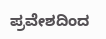ಪ್ರವೇಶದಿಂದ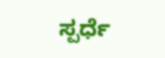ಸ್ಪರ್ಧೆ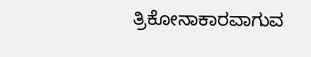ತ್ರಿಕೋನಾಕಾರವಾಗುವ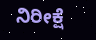ನಿರೀಕ್ಷೆ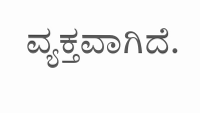ವ್ಯಕ್ತವಾಗಿದೆ.